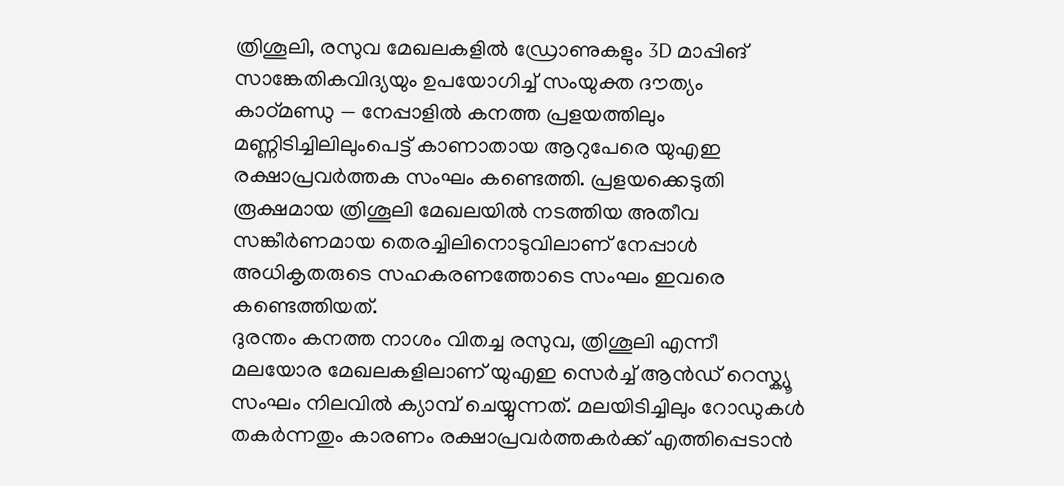ത്രിശൂലി, രസുവ മേഖലകളിൽ ഡ്രോണുകളും 3D മാപ്പിങ് സാങ്കേതികവിദ്യയും ഉപയോഗിച്ച് സംയുക്ത ദൗത്യം
കാഠ്മണ്ഡു — നേപ്പാളിൽ കനത്ത പ്രളയത്തിലും മണ്ണിടിച്ചിലിലുംപെട്ട് കാണാതായ ആറുപേരെ യുഎഇ രക്ഷാപ്രവർത്തക സംഘം കണ്ടെത്തി. പ്രളയക്കെടുതി രൂക്ഷമായ ത്രിശൂലി മേഖലയിൽ നടത്തിയ അതീവ സങ്കീർണമായ തെരച്ചിലിനൊടുവിലാണ് നേപ്പാൾ അധികൃതരുടെ സഹകരണത്തോടെ സംഘം ഇവരെ കണ്ടെത്തിയത്.
ദുരന്തം കനത്ത നാശം വിതച്ച രസുവ, ത്രിശൂലി എന്നീ മലയോര മേഖലകളിലാണ് യുഎഇ സെർച്ച് ആൻഡ് റെസ്ക്യൂ സംഘം നിലവിൽ ക്യാമ്പ് ചെയ്യുന്നത്. മലയിടിച്ചിലും റോഡുകൾ തകർന്നതും കാരണം രക്ഷാപ്രവർത്തകർക്ക് എത്തിപ്പെടാൻ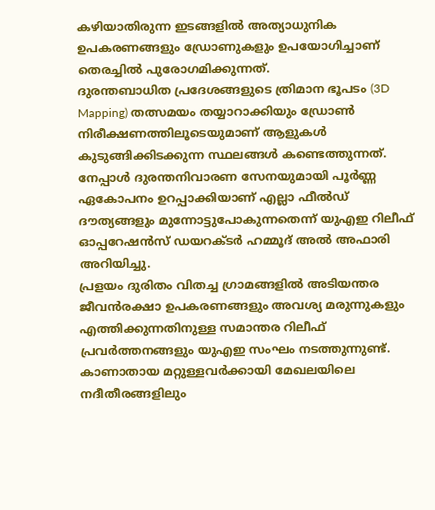കഴിയാതിരുന്ന ഇടങ്ങളിൽ അത്യാധുനിക ഉപകരണങ്ങളും ഡ്രോണുകളും ഉപയോഗിച്ചാണ് തെരച്ചിൽ പുരോഗമിക്കുന്നത്.
ദുരന്തബാധിത പ്രദേശങ്ങളുടെ ത്രിമാന ഭൂപടം (3D Mapping) തത്സമയം തയ്യാറാക്കിയും ഡ്രോൺ നിരീക്ഷണത്തിലൂടെയുമാണ് ആളുകൾ കുടുങ്ങിക്കിടക്കുന്ന സ്ഥലങ്ങൾ കണ്ടെത്തുന്നത്. നേപ്പാൾ ദുരന്തനിവാരണ സേനയുമായി പൂർണ്ണ ഏകോപനം ഉറപ്പാക്കിയാണ് എല്ലാ ഫീൽഡ് ദൗത്യങ്ങളും മുന്നോട്ടുപോകുന്നതെന്ന് യുഎഇ റിലീഫ് ഓപ്പറേഷൻസ് ഡയറക്ടർ ഹമ്മൂദ് അൽ അഫാരി അറിയിച്ചു.
പ്രളയം ദുരിതം വിതച്ച ഗ്രാമങ്ങളിൽ അടിയന്തര ജീവൻരക്ഷാ ഉപകരണങ്ങളും അവശ്യ മരുന്നുകളും എത്തിക്കുന്നതിനുള്ള സമാന്തര റിലീഫ് പ്രവർത്തനങ്ങളും യുഎഇ സംഘം നടത്തുന്നുണ്ട്. കാണാതായ മറ്റുള്ളവർക്കായി മേഖലയിലെ നദീതീരങ്ങളിലും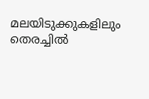മലയിടുക്കുകളിലും തെരച്ചിൽ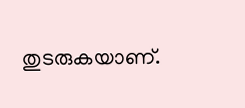തുടരുകയാണ്.